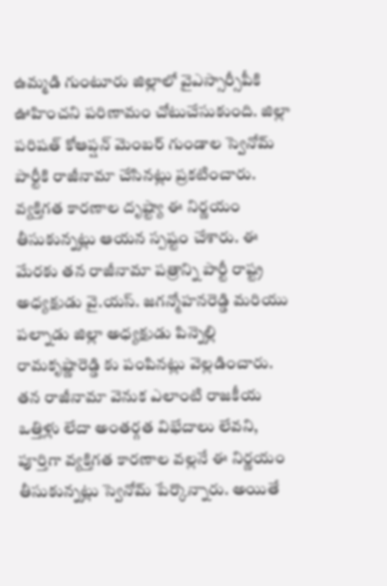ఉమ్మడి గుంటూరు జిల్లాలో వైఎస్సార్సీపీకి ఊహించని పరిణామం చోటుచేసుకుంది. జిల్లా పరిషత్ కోఆప్షన్ మెంబర్ గుండాల స్వెనోమ్ పార్టీకి రాజీనామా చేసినట్లు ప్రకటించారు. వ్యక్తిగత కారణాల దృష్ట్యా ఈ నిర్ణయం తీసుకున్నట్లు ఆయన స్పష్టం చేశారు. ఈ మేరకు తన రాజీనామా పత్రాన్ని పార్టీ రాష్ట్ర అధ్యక్షుడు వై.యస్. జగన్మోహనరెడ్డి మరియు పల్నాడు జిల్లా అధ్యక్షుడు పిన్నెల్లి రామకృష్ణారెడ్డి కు పంపినట్లు వెల్లడించారు.
తన రాజీనామా వెనుక ఎలాంటి రాజకీయ ఒత్తిళ్లు లేదా అంతర్గత విభేదాలు లేవని, పూర్తిగా వ్యక్తిగత కారణాల వల్లనే ఈ నిర్ణయం తీసుకున్నట్లు స్వెనోమ్ పేర్కొన్నారు. అయితే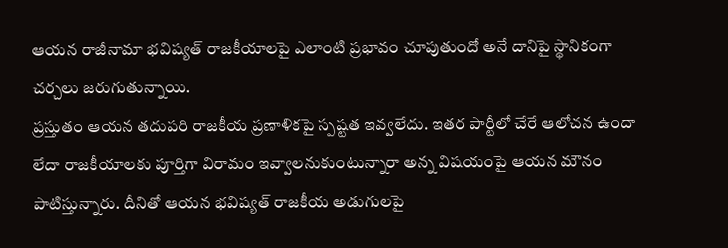ఆయన రాజీనామా భవిష్యత్ రాజకీయాలపై ఎలాంటి ప్రభావం చూపుతుందో అనే దానిపై స్థానికంగా చర్చలు జరుగుతున్నాయి.
ప్రస్తుతం ఆయన తదుపరి రాజకీయ ప్రణాళికపై స్పష్టత ఇవ్వలేదు. ఇతర పార్టీలో చేరే ఆలోచన ఉందా లేదా రాజకీయాలకు పూర్తిగా విరామం ఇవ్వాలనుకుంటున్నారా అన్న విషయంపై ఆయన మౌనం పాటిస్తున్నారు. దీనితో ఆయన భవిష్యత్ రాజకీయ అడుగులపై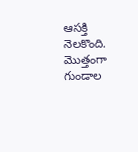ఆసక్తి నెలకొంది.
మొత్తంగా గుండాల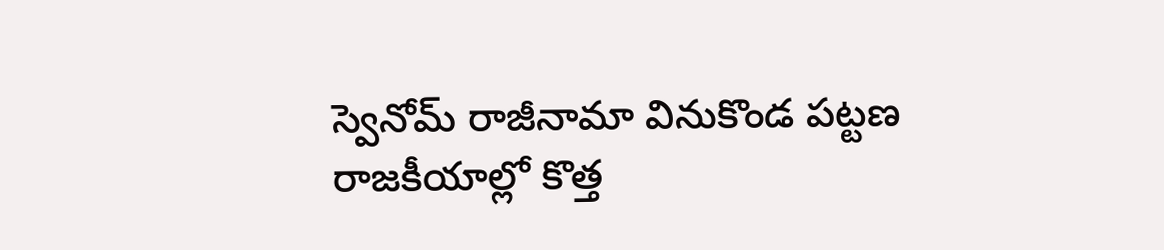స్వెనోమ్ రాజీనామా వినుకొండ పట్టణ రాజకీయాల్లో కొత్త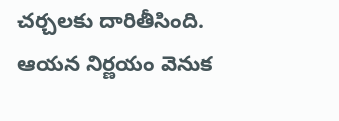చర్చలకు దారితీసింది. ఆయన నిర్ణయం వెనుక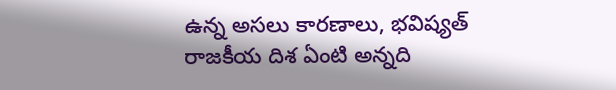ఉన్న అసలు కారణాలు, భవిష్యత్ రాజకీయ దిశ ఏంటి అన్నది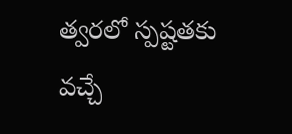త్వరలో స్పష్టతకు వచ్చే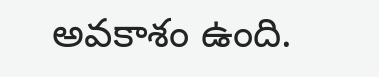అవకాశం ఉంది.